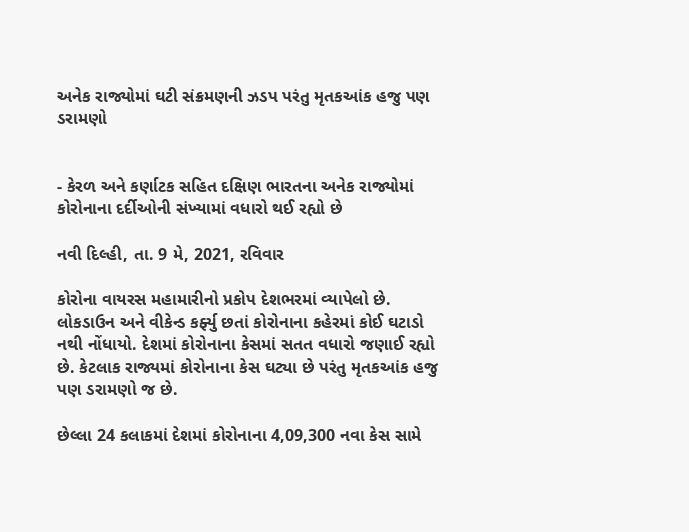અનેક રાજ્યોમાં ઘટી સંક્રમણની ઝડપ પરંતુ મૃતકઆંક હજુ પણ ડરામણો


- કેરળ અને કર્ણાટક સહિત દક્ષિણ ભારતના અનેક રાજ્યોમાં કોરોનાના દર્દીઓની સંખ્યામાં વધારો થઈ રહ્યો છે

નવી દિલ્હી, તા. 9 મે, 2021, રવિવાર

કોરોના વાયરસ મહામારીનો પ્રકોપ દેશભરમાં વ્યાપેલો છે. લોકડાઉન અને વીકેન્ડ કર્ફ્યુ છતાં કોરોનાના કહેરમાં કોઈ ઘટાડો નથી નોંધાયો. દેશમાં કોરોનાના કેસમાં સતત વધારો જણાઈ રહ્યો છે. કેટલાક રાજ્યમાં કોરોનાના કેસ ઘટ્યા છે પરંતુ મૃતકઆંક હજુ પણ ડરામણો જ છે.

છેલ્લા 24 કલાકમાં દેશમાં કોરોનાના 4,09,300 નવા કેસ સામે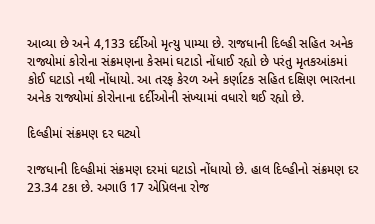આવ્યા છે અને 4,133 દર્દીઓ મૃત્યુ પામ્યા છે. રાજધાની દિલ્હી સહિત અનેક રાજ્યોમાં કોરોના સંક્રમણના કેસમાં ઘટાડો નોંધાઈ રહ્યો છે પરંતુ મૃતકઆંકમાં કોઈ ઘટાડો નથી નોંધાયો. આ તરફ કેરળ અને કર્ણાટક સહિત દક્ષિણ ભારતના અનેક રાજ્યોમાં કોરોનાના દર્દીઓની સંખ્યામાં વધારો થઈ રહ્યો છે.

દિલ્હીમાં સંક્રમણ દર ઘટ્યો

રાજધાની દિલ્હીમાં સંક્રમણ દરમાં ઘટાડો નોંધાયો છે. હાલ દિલ્હીનો સંક્રમણ દર 23.34 ટકા છે. અગાઉ 17 એપ્રિલના રોજ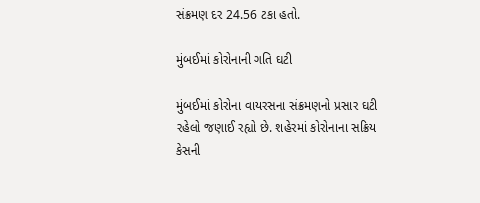સંક્રમણ દર 24.56 ટકા હતો.

મુંબઈમાં કોરોનાની ગતિ ઘટી

મુંબઈમાં કોરોના વાયરસના સંક્રમણનો પ્રસાર ઘટી રહેલો જણાઈ રહ્યો છે. શહેરમાં કોરોનાના સક્રિય કેસની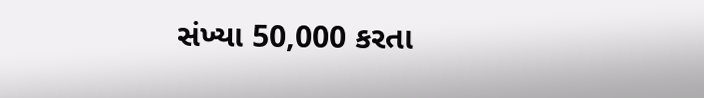સંખ્યા 50,000 કરતા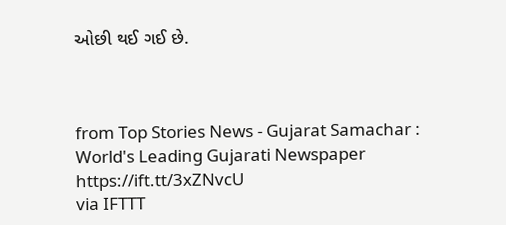ઓછી થઈ ગઈ છે.



from Top Stories News - Gujarat Samachar : World's Leading Gujarati Newspaper https://ift.tt/3xZNvcU
via IFTTT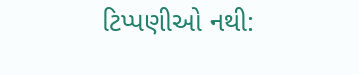ટિપ્પણીઓ નથી: